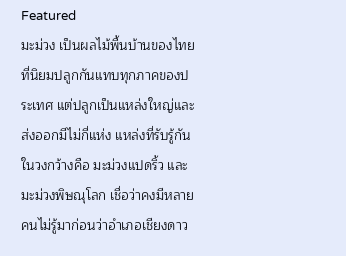Featured
มะม่วง เป็นผลไม้พื้นบ้านของไทยที่นิยมปลูกกันแทบทุกภาคของประเทศ แต่ปลูกเป็นแหล่งใหญ่และส่งออกมีไม่กี่แห่ง แหล่งที่รับรู้กันในวงกว้างคือ มะม่วงแปดริ้ว และมะม่วงพิษณุโลก เชื่อว่าคงมีหลายคนไม่รู้มาก่อนว่าอำเภอเชียงดาว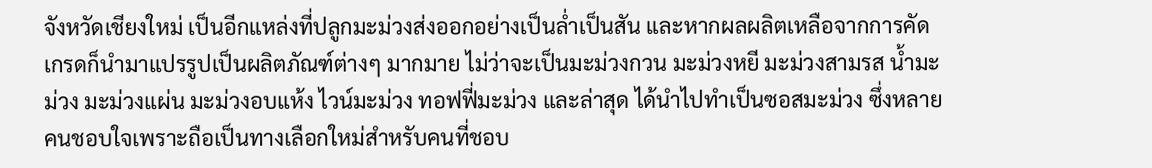จังหวัดเชียงใหม่ เป็นอีกแหล่งที่ปลูกมะม่วงส่งออกอย่างเป็นล่ำเป็นสัน และหากผลผลิตเหลือจากการคัดเกรดก็นำมาแปรรูปเป็นผลิตภัณฑ์ต่างๆ มากมาย ไม่ว่าจะเป็นมะม่วงกวน มะม่วงหยี มะม่วงสามรส น้ำมะม่วง มะม่วงแผ่น มะม่วงอบแห้ง ไวน์มะม่วง ทอฟฟี่มะม่วง และล่าสุด ได้นำไปทำเป็นซอสมะม่วง ซึ่งหลายคนชอบใจเพราะถือเป็นทางเลือกใหม่สำหรับคนที่ชอบ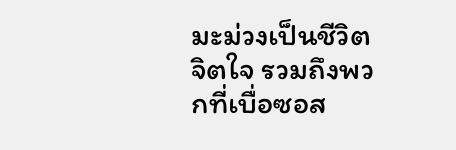มะม่วงเป็นชีวิตจิตใจ รวมถึงพวกที่เบื่อซอส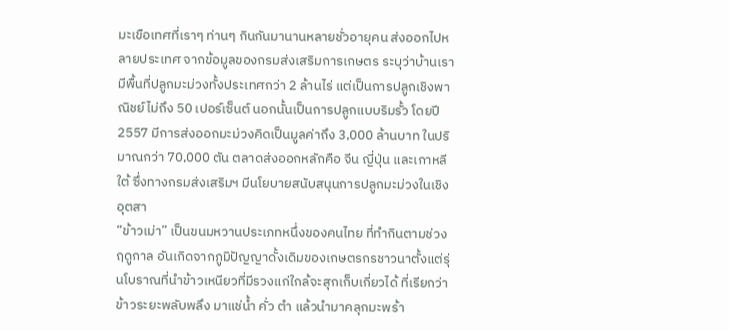มะเขือเทศที่เราๆ ท่านๆ กินกันมานานหลายชั่วอายุคน ส่งออกไปหลายประเทศ จากข้อมูลของกรมส่งเสริมการเกษตร ระบุว่าบ้านเรามีพื้นที่ปลูกมะม่วงทั้งประเทศกว่า 2 ล้านไร่ แต่เป็นการปลูกเชิงพาณิชย์ไม่ถึง 50 เปอร์เซ็นต์ นอกนั้นเป็นการปลูกแบบริมรั้ว โดยปี 2557 มีการส่งออกมะม่วงคิดเป็นมูลค่าถึง 3,000 ล้านบาท ในปริมาณกว่า 70,000 ตัน ตลาดส่งออกหลักคือ จีน ญี่ปุ่น และเกาหลีใต้ ซึ่งทางกรมส่งเสริมฯ มีนโยบายสนับสนุนการปลูกมะม่วงในเชิงอุตสา
“ข้าวเม่า” เป็นขนมหวานประเภทหนึ่งของคนไทย ที่ทำกินตามช่วงฤดูกาล อันเกิดจากภูมิปัญญาดั้งเดิมของเกษตรกรชาวนาตั้งแต่รุ่นโบราณที่นำข้าวเหนียวที่มีรวงแก่ใกล้จะสุกเก็บเกี่ยวได้ ที่เรียกว่า ข้าวระยะพลับพลึง มาแช่น้ำ คั่ว ตำ แล้วนำมาคลุกมะพร้า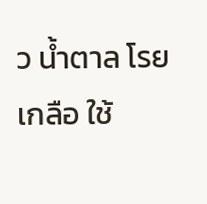ว น้ำตาล โรยเกลือ ใช้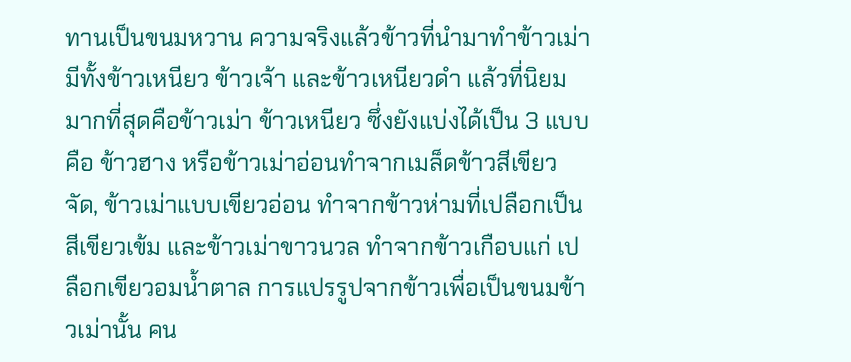ทานเป็นขนมหวาน ความจริงแล้วข้าวที่นำมาทำข้าวเม่ามีทั้งข้าวเหนียว ข้าวเจ้า และข้าวเหนียวดำ แล้วที่นิยมมากที่สุดคือข้าวเม่า ข้าวเหนียว ซึ่งยังแบ่งได้เป็น 3 แบบคือ ข้าวฮาง หรือข้าวเม่าอ่อนทำจากเมล็ดข้าวสีเขียวจัด, ข้าวเม่าแบบเขียวอ่อน ทำจากข้าวห่ามที่เปลือกเป็นสีเขียวเข้ม และข้าวเม่าขาวนวล ทำจากข้าวเกือบแก่ เปลือกเขียวอมน้ำตาล การแปรรูปจากข้าวเพื่อเป็นขนมข้าวเม่านั้น คน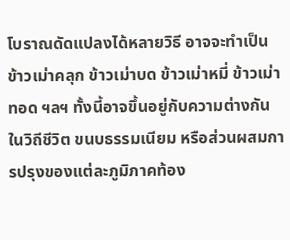โบราณดัดแปลงได้หลายวิธี อาจจะทำเป็นข้าวเม่าคลุก ข้าวเม่าบด ข้าวเม่าหมี่ ข้าวเม่าทอด ฯลฯ ทั้งนี้อาจขึ้นอยู่กับความต่างกันในวิถีชีวิต ขนบธรรมเนียม หรือส่วนผสมการปรุงของแต่ละภูมิภาคท้อง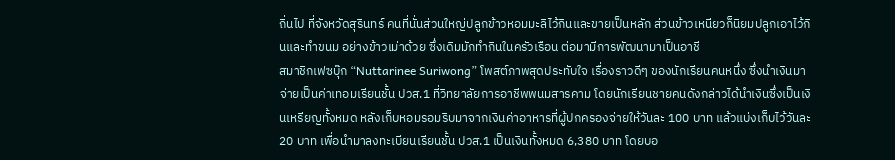ถิ่นไป ที่จังหวัดสุรินทร์ คนที่นั่นส่วนใหญ่ปลูกข้าวหอมมะลิไว้กินและขายเป็นหลัก ส่วนข้าวเหนียวก็นิยมปลูกเอาไว้กินและทำขนม อย่างข้าวเม่าด้วย ซึ่งเดิมมักทำกินในครัวเรือน ต่อมามีการพัฒนามาเป็นอาชี
สมาชิกเฟซบุ๊ก “Nuttarinee Suriwong” โพสต์ภาพสุดประทับใจ เรื่องราวดีๆ ของนักเรียนคนหนึ่ง ซึ่งนำเงินมาจ่ายเป็นค่าเทอมเรียนชั้น ปวส.1 ที่วิทยาลัยการอาชีพพนมสารคาม โดยนักเรียนชายคนดังกล่าวได้นำเงินซึ่งเป็นเงินเหรียญทั้งหมด หลังเก็บหอมรอมริบมาจากเงินค่าอาหารที่ผู้ปกครองจ่ายให้วันละ 100 บาท แล้วแบ่งเก็บไว้วันละ 20 บาท เพื่อนำมาลงทะเบียนเรียนชั้น ปวส.1 เป็นเงินทั้งหมด 6,380 บาท โดยบอ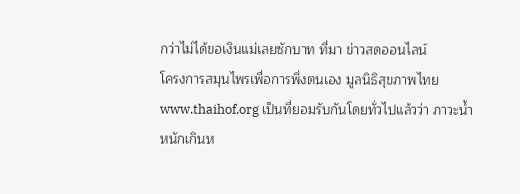กว่าไม่ได้ขอเงินแม่เลยซักบาท ที่มา ข่าวสดออนไลน์
โครงการสมุนไพรเพื่อการพึ่งตนเอง มูลนิธิสุขภาพไทย www.thaihof.org เป็นที่ยอมรับกันโดยทั่วไปแล้วว่า ภาวะน้ำหนักเกินห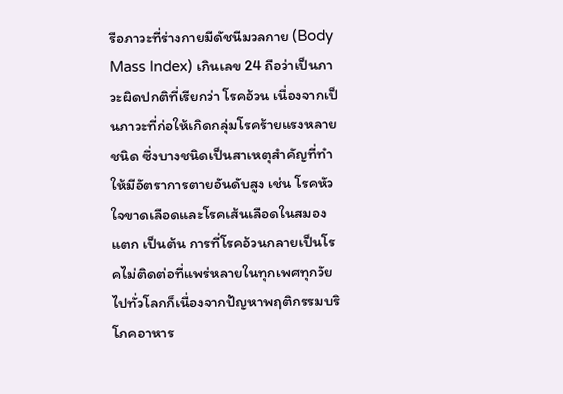รือภาวะที่ร่างกายมีดัชนีมวลกาย (Body Mass Index) เกินเลข 24 ถือว่าเป็นภาวะผิดปกติที่เรียกว่า โรคอ้วน เนื่องจากเป็นภาวะที่ก่อให้เกิดกลุ่มโรคร้ายแรงหลายชนิด ซึ่งบางชนิดเป็นสาเหตุสำคัญที่ทำให้มีอัตราการตายอันดับสูง เช่น โรคหัวใจขาดเลือดและโรคเส้นเลือดในสมองแตก เป็นต้น การที่โรคอ้วนกลายเป็นโรคไม่ติดต่อที่แพร่หลายในทุกเพศทุกวัยไปทั่วโลกก็เนื่องจากปัญหาพฤติกรรมบริโภคอาหาร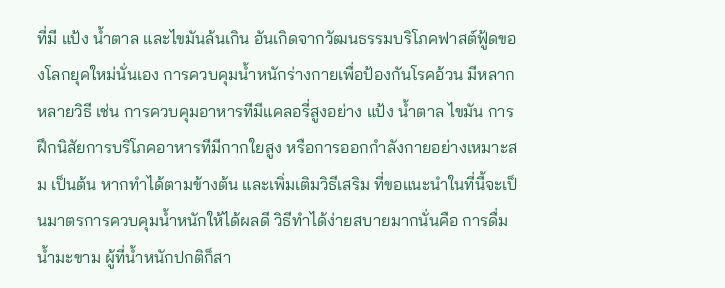ที่มี แป้ง น้ำตาล และไขมันล้นเกิน อันเกิดจากวัฒนธรรมบริโภคฟาสต์ฟู้ดของโลกยุคใหม่นั่นเอง การควบคุมน้ำหนักร่างกายเพื่อป้องกันโรคอ้วน มีหลากหลายวิธี เช่น การควบคุมอาหารทีมีแคลอรี่สูงอย่าง แป้ง น้ำตาล ไขมัน การฝึกนิสัยการบริโภคอาหารทีมีกากใยสูง หรือการออกกำลังกายอย่างเหมาะสม เป็นต้น หากทำได้ตามข้างต้น และเพิ่มเติมวิธีเสริม ที่ขอแนะนำในที่นี้จะเป็นมาตรการควบคุมน้ำหนักให้ได้ผลดี วิธีทำได้ง่ายสบายมากนั่นคือ การดื่มน้ำมะขาม ผู้ที่น้ำหนักปกติก็สา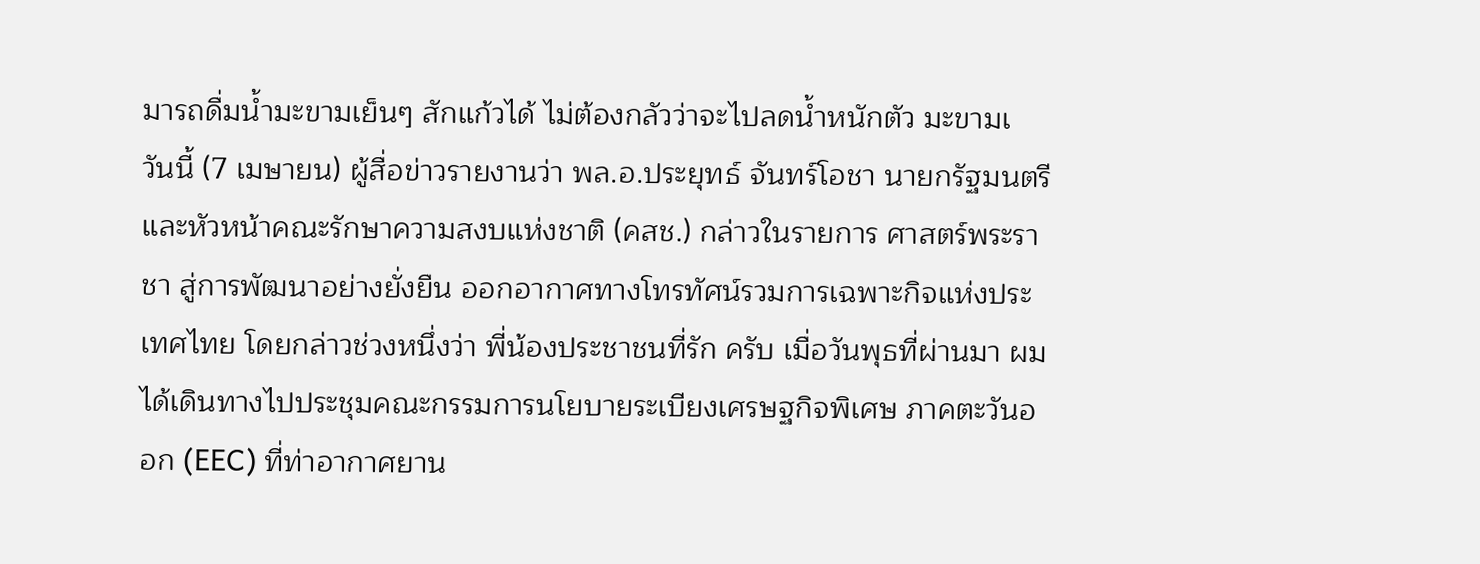มารถดื่มน้ำมะขามเย็นๆ สักแก้วได้ ไม่ต้องกลัวว่าจะไปลดน้ำหนักตัว มะขามเ
วันนี้ (7 เมษายน) ผู้สื่อข่าวรายงานว่า พล.อ.ประยุทธ์ จันทร์โอชา นายกรัฐมนตรีและหัวหน้าคณะรักษาความสงบแห่งชาติ (คสช.) กล่าวในรายการ ศาสตร์พระราชา สู่การพัฒนาอย่างยั่งยืน ออกอากาศทางโทรทัศน์รวมการเฉพาะกิจแห่งประเทศไทย โดยกล่าวช่วงหนึ่งว่า พี่น้องประชาชนที่รัก ครับ เมื่อวันพุธที่ผ่านมา ผมได้เดินทางไปประชุมคณะกรรมการนโยบายระเบียงเศรษฐกิจพิเศษ ภาคตะวันออก (EEC) ที่ท่าอากาศยาน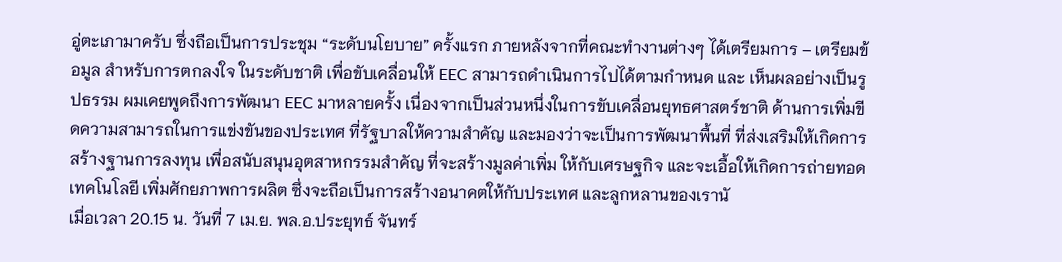อู่ตะเภามาครับ ซึ่งถือเป็นการประชุม “ระดับนโยบาย” ครั้งแรก ภายหลังจากที่คณะทำงานต่างๆ ได้เตรียมการ – เตรียมข้อมูล สำหรับการตกลงใจ ในระดับชาติ เพื่อขับเคลื่อนให้ EEC สามารถดำเนินการไปได้ตามกำหนด และ เห็นผลอย่างเป็นรูปธรรม ผมเคยพูดถึงการพัฒนา EEC มาหลายครั้ง เนื่องจากเป็นส่วนหนึ่งในการขับเคลื่อนยุทธศาสตร์ชาติ ด้านการเพิ่มขีดความสามารถในการแข่งขันของประเทศ ที่รัฐบาลให้ความสำคัญ และมองว่าจะเป็นการพัฒนาพื้นที่ ที่ส่งเสริมให้เกิดการสร้างฐานการลงทุน เพื่อสนับสนุนอุตสาหกรรมสำคัญ ที่จะสร้างมูลค่าเพิ่ม ให้กับเศรษฐกิจ และจะเอื้อให้เกิดการถ่ายทอดเทคโนโลยี เพิ่มศักยภาพการผลิต ซึ่งจะถือเป็นการสร้างอนาคตให้กับประเทศ และลูกหลานของเรานั
เมื่อเวลา 20.15 น. วันที่ 7 เม.ย. พล.อ.ประยุทธ์ จันทร์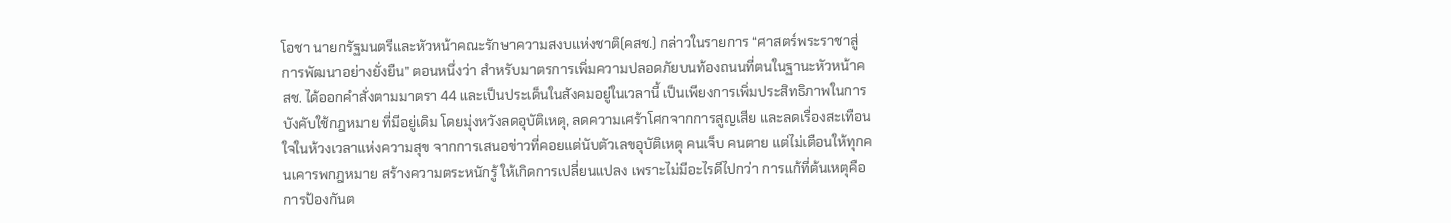โอชา นายกรัฐมนตรีและหัวหน้าคณะรักษาความสงบแห่งชาติ(คสช.) กล่าวในรายการ “ศาสตร์พระราชาสู่การพัฒนาอย่างยั่งยืน” ตอนหนึ่งว่า สำหรับมาตรการเพิ่มความปลอดภัยบนท้องถนนที่ตนในฐานะหัวหน้าคสช. ได้ออกคำสั่งตามมาตรา 44 และเป็นประเด็นในสังคมอยู่ในเวลานี้ เป็นเพียงการเพิ่มประสิทธิภาพในการบังคับใช้กฎหมาย ที่มีอยู่เดิม โดยมุ่งหวังลดอุบัติเหตุ, ลดความเศร้าโศกจากการสูญเสีย และลดเรื่องสะเทือนใจในห้วงเวลาแห่งความสุข จากการเสนอข่าวที่คอยแต่นับตัวเลขอุบัติเหตุ คนเจ็บ คนตาย แต่ไม่เตือนให้ทุกคนเคารพกฎหมาย สร้างความตระหนักรู้ ให้เกิดการเปลี่ยนแปลง เพราะไม่มีอะไรดีไปกว่า การแก้ที่ต้นเหตุคือการป้องกันต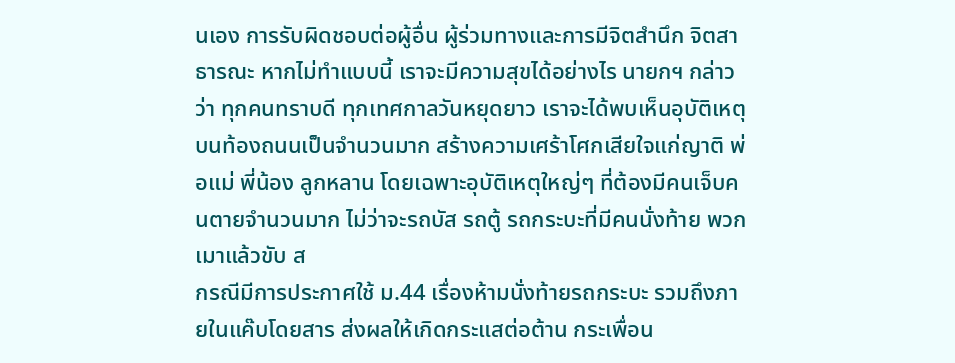นเอง การรับผิดชอบต่อผู้อื่น ผู้ร่วมทางและการมีจิตสำนึก จิตสาธารณะ หากไม่ทำแบบนี้ เราจะมีความสุขได้อย่างไร นายกฯ กล่าวว่า ทุกคนทราบดี ทุกเทศกาลวันหยุดยาว เราจะได้พบเห็นอุบัติเหตุบนท้องถนนเป็นจำนวนมาก สร้างความเศร้าโศกเสียใจแก่ญาติ พ่อแม่ พี่น้อง ลูกหลาน โดยเฉพาะอุบัติเหตุใหญ่ๆ ที่ต้องมีคนเจ็บคนตายจำนวนมาก ไม่ว่าจะรถบัส รถตู้ รถกระบะที่มีคนนั่งท้าย พวกเมาแล้วขับ ส
กรณีมีการประกาศใช้ ม.44 เรื่องห้ามนั่งท้ายรถกระบะ รวมถึงภายในแค๊บโดยสาร ส่งผลให้เกิดกระแสต่อต้าน กระเพื่อน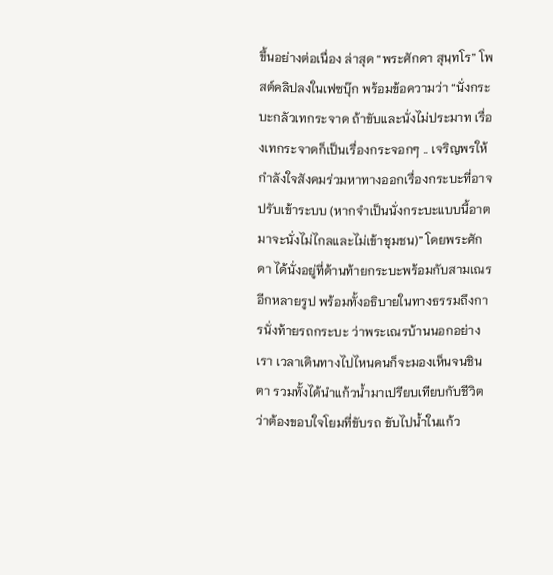ขึ้นอย่างต่อเนื่อง ล่าสุด “พระศักดา สุนฺทโร” โพสต์คลิปลงในเฟซบุ๊ก พร้อมข้อความว่า “นั่งกระบะกลัวเทกระจาด ถ้าขับและนั่งไม่ประมาท เรื่องเทกระจาดก็เป็นเรื่องกระจอกๆ .. เจริญพรให้กำลังใจสังคมร่วมหาทางออกเรื่องกระบะที่อาจปรับเข้าระบบ (หากจำเป็นนั่งกระบะแบบนี้อาตมาจะนั่งไม่ไกลและไม่เข้าชุมชน)” โดยพระศักดา ได้นั่งอยู่ที่ด้านท้ายกระบะพร้อมกับสามเณรอีกหลายรูป พร้อมทั้งอธิบายในทางธรรมถึงการนั่งท้ายรถกระบะ ว่าพระเณรบ้านนอกอย่างเรา เวลาเดินทางไปไหนคนก็จะมองเห็นจนชินตา รวมทั้งได้นำแก้วน้ำมาเปรียบเทียบกับชีวิตว่าต้องขอบใจโยมที่ขับรถ ขับไปน้ำในแก้ว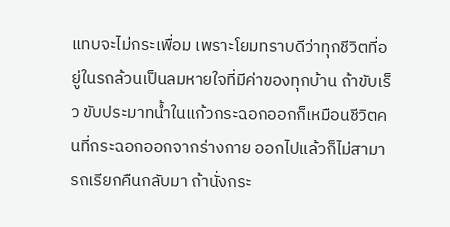แทบจะไม่กระเพื่อม เพราะโยมทราบดีว่าทุกชีวิตที่อยู่ในรถล้วนเป็นลมหายใจที่มีค่าของทุกบ้าน ถ้าขับเร็ว ขับประมาทน้ำในแก้วกระฉอกออกก็เหมือนชีวิตคนที่กระฉอกออกจากร่างกาย ออกไปแล้วก็ไม่สามารถเรียกคืนกลับมา ถ้านั่งกระ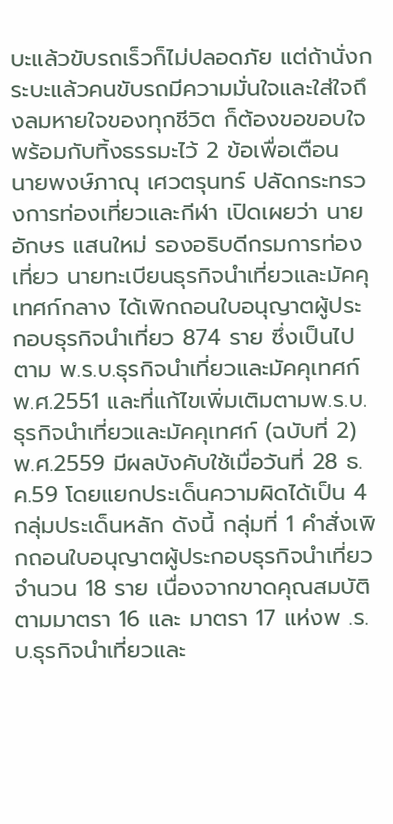บะแล้วขับรถเร็วก็ไม่ปลอดภัย แต่ถ้านั่งกระบะแล้วคนขับรถมีความมั่นใจและใส่ใจถึงลมหายใจของทุกชีวิต ก็ต้องขอขอบใจ พร้อมกับทิ้งธรรมะไว้ 2 ข้อเพื่อเตือน
นายพงษ์ภาณุ เศวตรุนทร์ ปลัดกระทรวงการท่องเที่ยวและกีฬา เปิดเผยว่า นายอักษร แสนใหม่ รองอธิบดีกรมการท่องเที่ยว นายทะเบียนธุรกิจนำเที่ยวและมัคคุเทศก์กลาง ได้เพิกถอนใบอนุญาตผู้ประกอบธุรกิจนำเที่ยว 874 ราย ซึ่งเป็นไปตาม พ.ร.บ.ธุรกิจนำเที่ยวและมัคคุเทศก์ พ.ศ.2551 และที่แก้ไขเพิ่มเติมตามพ.ร.บ.ธุรกิจนำเที่ยวและมัคคุเทศก์ (ฉบับที่ 2) พ.ศ.2559 มีผลบังคับใช้เมื่อวันที่ 28 ธ.ค.59 โดยแยกประเด็นความผิดได้เป็น 4 กลุ่มประเด็นหลัก ดังนี้ กลุ่มที่ 1 คำสั่งเพิกถอนใบอนุญาตผู้ประกอบธุรกิจนำเที่ยว จำนวน 18 ราย เนื่องจากขาดคุณสมบัติตามมาตรา 16 และ มาตรา 17 แห่งพ .ร.บ.ธุรกิจนำเที่ยวและ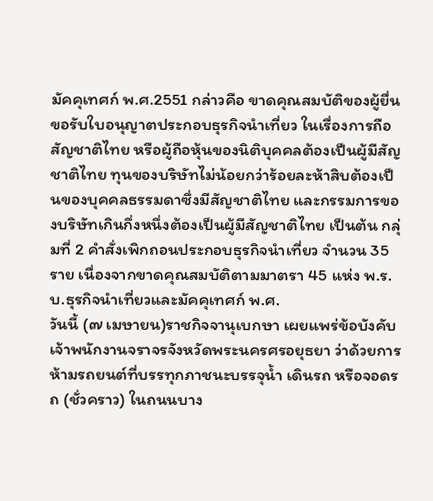มัคคุเทศก์ พ.ศ.2551 กล่าวคือ ขาดคุณสมบัติของผู้ยื่นขอรับใบอนุญาตประกอบธุรกิจนำเที่ยว ในเรื่องการถือสัญชาติไทย หรือผู้ถือหุ้นของนิติบุคคลต้องเป็นผู้มีสัญชาติไทย ทุนของบริษัทไม่น้อยกว่าร้อยละห้าสิบต้องเป็นของบุคคลธรรมดาซึ่งมีสัญชาติไทย และกรรมการของบริษัทเกินกึ่งหนึ่งต้องเป็นผู้มีสัญชาติไทย เป็นต้น กลุ่มที่ 2 คำสั่งเพิกถอนประกอบธุรกิจนำเที่ยว จำนวน 35 ราย เนื่องจากขาดคุณสมบัติตามมาตรา 45 แห่ง พ.ร.บ.ธุรกิจนำเที่ยวและมัคคุเทศก์ พ.ศ.
วันนี้ (๗ เมษายน)ราชกิจจานุเบกษา เผยแพร่ข้อบังคับเจ้าพนักงานจราจรจังหวัดพระนครศรอยุธยา ว่าด้วยการห้ามรถยนต์ที่บรรทุกภาชนะบรรจุน้ำ เดินรถ หรือจอดรถ (ชั่วคราว) ในถนนบาง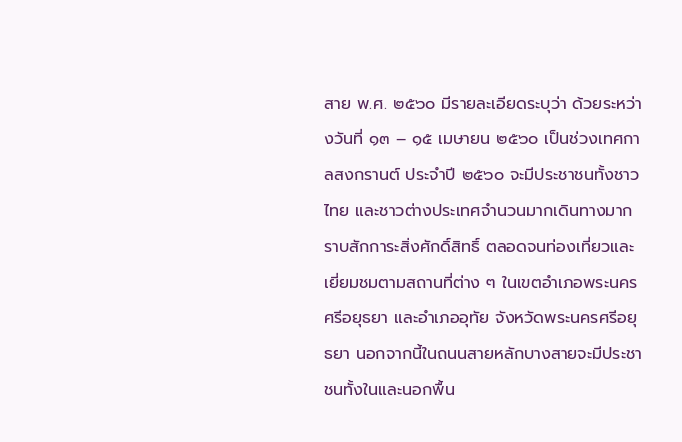สาย พ.ศ. ๒๕๖๐ มีรายละเอียดระบุว่า ด้วยระหว่างวันที่ ๑๓ – ๑๕ เมษายน ๒๕๖๐ เป็นช่วงเทศกาลสงกรานต์ ประจําปี ๒๕๖๐ จะมีประชาชนทั้งชาวไทย และชาวต่างประเทศจํานวนมากเดินทางมากราบสักการะสิ่งศักดิ์สิทธิ์ ตลอดจนท่องเที่ยวและเยี่ยมชมตามสถานที่ต่าง ๆ ในเขตอําเภอพระนครศรีอยุธยา และอําเภออุทัย จังหวัดพระนครศรีอยุธยา นอกจากนี้ในถนนสายหลักบางสายจะมีประชาชนทั้งในและนอกพื้น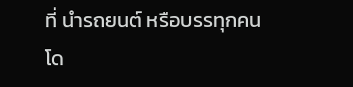ที่ นํารถยนต์ หรือบรรทุกคนโด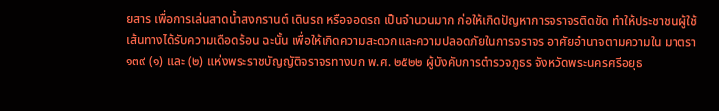ยสาร เพื่อการเล่นสาดน้ำสงกรานต์ เดินรถ หรือจอดรถ เป็นจํานวนมาก ก่อให้เกิดปัญหาการจราจรติดขัด ทําให้ประชาชนผู้ใช้เส้นทางได้รับความเดือดร้อน ฉะนั้น เพื่อให้เกิดความสะดวกและความปลอดภัยในการจราจร อาศัยอํานาจตามความใน มาตรา ๑๓๙ (๑) และ (๒) แห่งพระราชบัญญัติจราจรทางบก พ.ศ. ๒๕๒๒ ผู้บังคับการตํารวจภูธร จังหวัดพระนครศรีอยุธ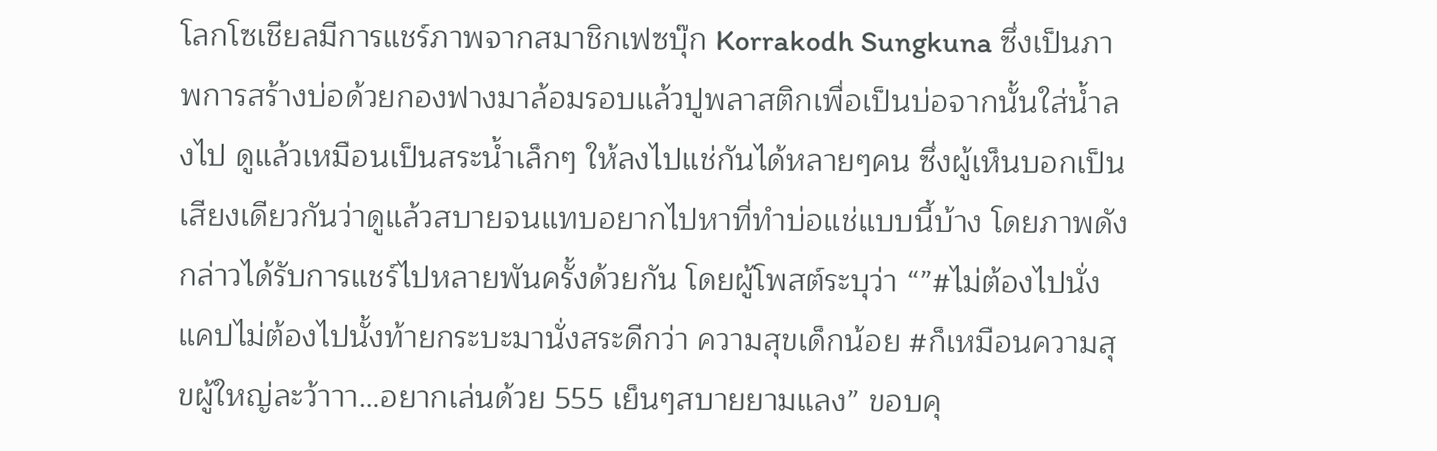โลกโซเชียลมีการแชร์ภาพจากสมาชิกเฟซบุ๊ก Korrakodh Sungkuna ซึ่งเป็นภาพการสร้างบ่อด้วยกองฟางมาล้อมรอบแล้วปูพลาสติกเพื่อเป็นบ่อจากนั้นใส่น้ำลงไป ดูแล้วเหมือนเป็นสระน้ำเล็กๆ ให้ลงไปแช่กันได้หลายๆคน ซึ่งผู้เห็นบอกเป็นเสียงเดียวกันว่าดูแล้วสบายจนแทบอยากไปหาที่ทำบ่อแช่แบบนี้บ้าง โดยภาพดังกล่าวได้รับการแชร์ไปหลายพันครั้งด้วยกัน โดยผู้โพสต์ระบุว่า “”#ไม่ต้องไปนั่งแคปไม่ต้องไปนั้งท้ายกระบะมานั่งสระดีกว่า ความสุขเด็กน้อย #ก็เหมือนความสุขผู้ใหญ่ละว้าาา…อยากเล่นด้วย 555 เย็นๆสบายยามแลง” ขอบคุ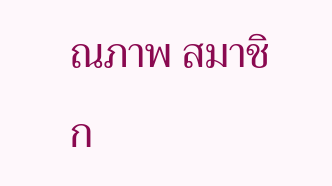ณภาพ สมาชิก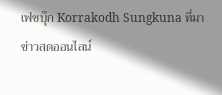เฟซบุ๊ก Korrakodh Sungkuna ที่มา ข่าวสดออนไลน์